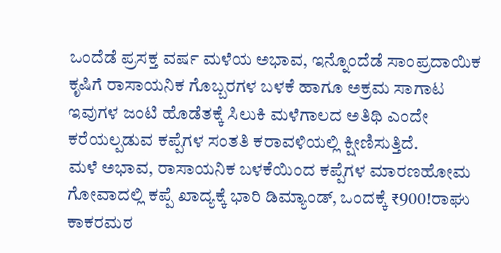ಒಂದೆಡೆ ಪ್ರಸಕ್ತ ವರ್ಷ ಮಳೆಯ ಅಭಾವ, ಇನ್ನೊಂದೆಡೆ ಸಾಂಪ್ರದಾಯಿಕ ಕೃಷಿಗೆ ರಾಸಾಯನಿಕ ಗೊಬ್ಬರಗಳ ಬಳಕೆ ಹಾಗೂ ಅಕ್ರಮ ಸಾಗಾಟ ಇವುಗಳ ಜಂಟಿ ಹೊಡೆತಕ್ಕೆ ಸಿಲುಕಿ ಮಳೆಗಾಲದ ಅತಿಥಿ ಎಂದೇ ಕರೆಯಲ್ಪಡುವ ಕಪ್ಪೆಗಳ ಸಂತತಿ ಕರಾವಳಿಯಲ್ಲಿ ಕ್ಷೀಣಿಸುತ್ತಿದೆ.
ಮಳೆ ಅಭಾವ, ರಾಸಾಯನಿಕ ಬಳಕೆಯಿಂದ ಕಪ್ಪೆಗಳ ಮಾರಣಹೋಮ
ಗೋವಾದಲ್ಲಿ ಕಪ್ಪೆ ಖಾದ್ಯಕ್ಕೆ ಭಾರಿ ಡಿಮ್ಯಾಂಡ್, ಒಂದಕ್ಕೆ ₹900!ರಾಘು ಕಾಕರಮಠ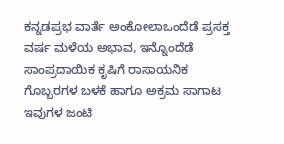ಕನ್ನಡಪ್ರಭ ವಾರ್ತೆ ಅಂಕೋಲಾಒಂದೆಡೆ ಪ್ರಸಕ್ತ ವರ್ಷ ಮಳೆಯ ಅಭಾವ, ಇನ್ನೊಂದೆಡೆ ಸಾಂಪ್ರದಾಯಿಕ ಕೃಷಿಗೆ ರಾಸಾಯನಿಕ ಗೊಬ್ಬರಗಳ ಬಳಕೆ ಹಾಗೂ ಅಕ್ರಮ ಸಾಗಾಟ ಇವುಗಳ ಜಂಟಿ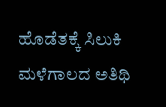ಹೊಡೆತಕ್ಕೆ ಸಿಲುಕಿ ಮಳೆಗಾಲದ ಅತಿಥಿ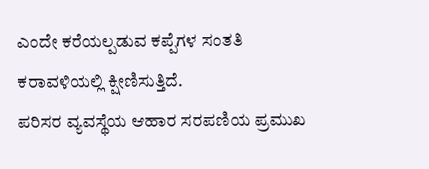ಎಂದೇ ಕರೆಯಲ್ಪಡುವ ಕಪ್ಪೆಗಳ ಸಂತತಿ ಕರಾವಳಿಯಲ್ಲಿ ಕ್ಷೀಣಿಸುತ್ತಿದೆ.
ಪರಿಸರ ವ್ಯವಸ್ಥೆಯ ಆಹಾರ ಸರಪಣಿಯ ಪ್ರಮುಖ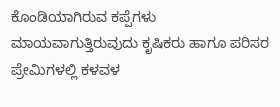ಕೊಂಡಿಯಾಗಿರುವ ಕಪ್ಪೆಗಳು ಮಾಯವಾಗುತ್ತಿರುವುದು ಕೃಷಿಕರು ಹಾಗೂ ಪರಿಸರ ಪ್ರೇಮಿಗಳಲ್ಲಿ ಕಳವಳ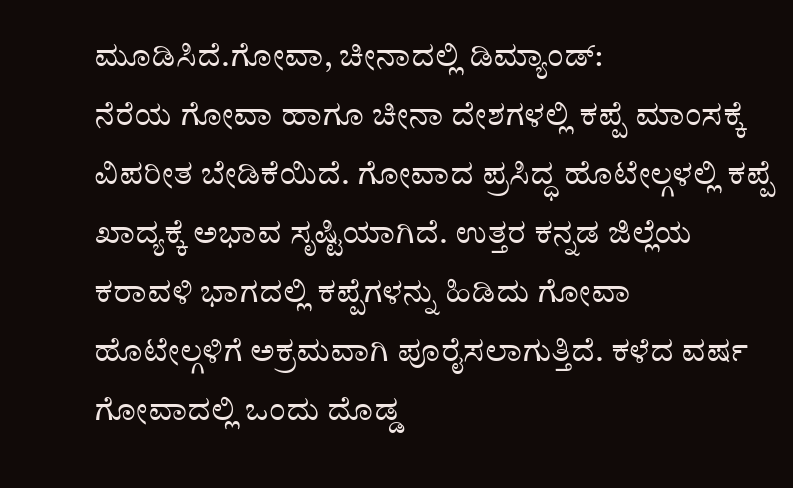ಮೂಡಿಸಿದೆ.ಗೋವಾ, ಚೀನಾದಲ್ಲಿ ಡಿಮ್ಯಾಂಡ್:
ನೆರೆಯ ಗೋವಾ ಹಾಗೂ ಚೀನಾ ದೇಶಗಳಲ್ಲಿ ಕಪ್ಪೆ ಮಾಂಸಕ್ಕೆ ವಿಪರೀತ ಬೇಡಿಕೆಯಿದೆ. ಗೋವಾದ ಪ್ರಸಿದ್ಧ ಹೊಟೇಲ್ಗಳಲ್ಲಿ ಕಪ್ಪೆ ಖಾದ್ಯಕ್ಕೆ ಅಭಾವ ಸೃಷ್ಟಿಯಾಗಿದೆ. ಉತ್ತರ ಕನ್ನಡ ಜಿಲ್ಲೆಯ ಕರಾವಳಿ ಭಾಗದಲ್ಲಿ ಕಪ್ಪೆಗಳನ್ನು ಹಿಡಿದು ಗೋವಾ ಹೊಟೇಲ್ಗಳಿಗೆ ಅಕ್ರಮವಾಗಿ ಪೂರೈಸಲಾಗುತ್ತಿದೆ. ಕಳೆದ ವರ್ಷ ಗೋವಾದಲ್ಲಿ ಒಂದು ದೊಡ್ಡ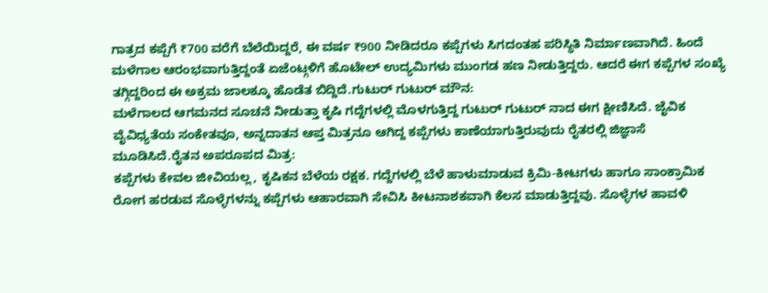ಗಾತ್ರದ ಕಪ್ಪೆಗೆ ₹700 ವರೆಗೆ ಬೆಲೆಯಿದ್ದರೆ, ಈ ವರ್ಷ ₹900 ನೀಡಿದರೂ ಕಪ್ಪೆಗಳು ಸಿಗದಂತಹ ಪರಿಸ್ಥಿತಿ ನಿರ್ಮಾಣವಾಗಿದೆ. ಹಿಂದೆ ಮಳೆಗಾಲ ಆರಂಭವಾಗುತ್ತಿದ್ದಂತೆ ಏಜೆಂಟ್ಗಳಿಗೆ ಹೊಟೇಲ್ ಉದ್ಯಮಿಗಳು ಮುಂಗಡ ಹಣ ನೀಡುತ್ತಿದ್ದರು. ಆದರೆ ಈಗ ಕಪ್ಪೆಗಳ ಸಂಖ್ಯೆ ತಗ್ಗಿದ್ದರಿಂದ ಈ ಅಕ್ರಮ ಜಾಲಕ್ಕೂ ಹೊಡೆತ ಬಿದ್ದಿದೆ.ಗುಟುರ್ ಗುಟುರ್ ಮೌನ:
ಮಳೆಗಾಲದ ಆಗಮನದ ಸೂಚನೆ ನೀಡುತ್ತಾ ಕೃಷಿ ಗದ್ದೆಗಳಲ್ಲಿ ಮೊಳಗುತ್ತಿದ್ದ ಗುಟುರ್ ಗುಟುರ್ ನಾದ ಈಗ ಕ್ಷೀಣಿಸಿದೆ. ಜೈವಿಕ ವೈವಿಧ್ಯತೆಯ ಸಂಕೇತವೂ, ಅನ್ನದಾತನ ಆಪ್ತ ಮಿತ್ರನೂ ಆಗಿದ್ದ ಕಪ್ಪೆಗಳು ಕಾಣೆಯಾಗುತ್ತಿರುವುದು ರೈತರಲ್ಲಿ ಜಿಜ್ಞಾಸೆ ಮೂಡಿಸಿದೆ.ರೈತನ ಅಪರೂಪದ ಮಿತ್ರ:
ಕಪ್ಪೆಗಳು ಕೇವಲ ಜೀವಿಯಲ್ಲ, ಕೃಷಿಕನ ಬೆಳೆಯ ರಕ್ಷಕ. ಗದ್ದೆಗಳಲ್ಲಿ ಬೆಳೆ ಹಾಳುಮಾಡುವ ಕ್ರಿಮಿ-ಕೀಟಗಳು ಹಾಗೂ ಸಾಂಕ್ರಾಮಿಕ ರೋಗ ಹರಡುವ ಸೊಳ್ಳೆಗಳನ್ನು ಕಪ್ಪೆಗಳು ಆಹಾರವಾಗಿ ಸೇವಿಸಿ ಕೀಟನಾಶಕವಾಗಿ ಕೆಲಸ ಮಾಡುತ್ತಿದ್ದವು. ಸೊಳ್ಳೆಗಳ ಹಾವಳಿ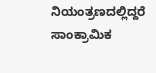ನಿಯಂತ್ರಣದಲ್ಲಿದ್ದರೆ ಸಾಂಕ್ರಾಮಿಕ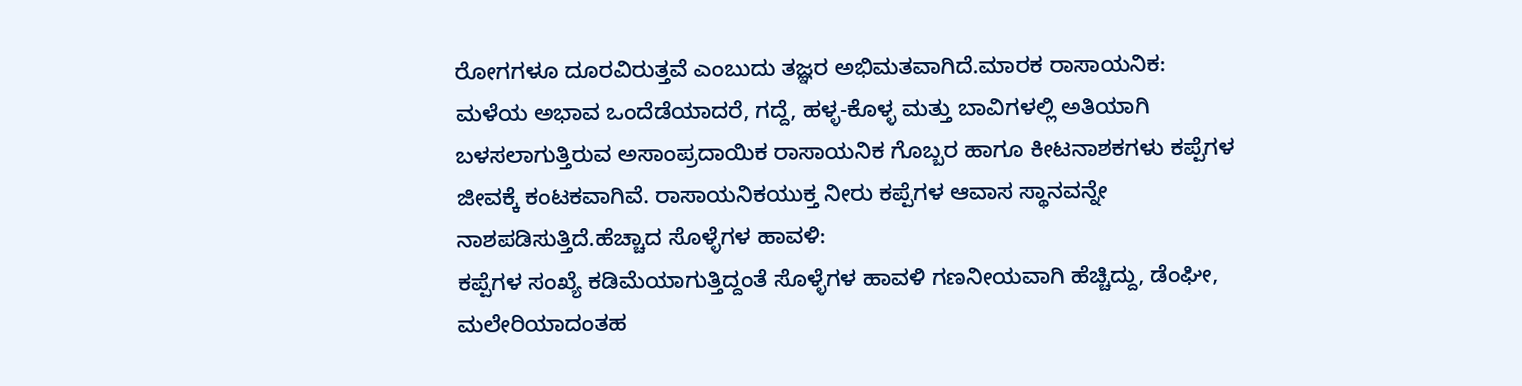ರೋಗಗಳೂ ದೂರವಿರುತ್ತವೆ ಎಂಬುದು ತಜ್ಞರ ಅಭಿಮತವಾಗಿದೆ.ಮಾರಕ ರಾಸಾಯನಿಕ:
ಮಳೆಯ ಅಭಾವ ಒಂದೆಡೆಯಾದರೆ, ಗದ್ದೆ, ಹಳ್ಳ-ಕೊಳ್ಳ ಮತ್ತು ಬಾವಿಗಳಲ್ಲಿ ಅತಿಯಾಗಿ ಬಳಸಲಾಗುತ್ತಿರುವ ಅಸಾಂಪ್ರದಾಯಿಕ ರಾಸಾಯನಿಕ ಗೊಬ್ಬರ ಹಾಗೂ ಕೀಟನಾಶಕಗಳು ಕಪ್ಪೆಗಳ ಜೀವಕ್ಕೆ ಕಂಟಕವಾಗಿವೆ. ರಾಸಾಯನಿಕಯುಕ್ತ ನೀರು ಕಪ್ಪೆಗಳ ಆವಾಸ ಸ್ಥಾನವನ್ನೇ ನಾಶಪಡಿಸುತ್ತಿದೆ.ಹೆಚ್ಚಾದ ಸೊಳ್ಳೆಗಳ ಹಾವಳಿ:
ಕಪ್ಪೆಗಳ ಸಂಖ್ಯೆ ಕಡಿಮೆಯಾಗುತ್ತಿದ್ದಂತೆ ಸೊಳ್ಳೆಗಳ ಹಾವಳಿ ಗಣನೀಯವಾಗಿ ಹೆಚ್ಚಿದ್ದು, ಡೆಂಘೀ, ಮಲೇರಿಯಾದಂತಹ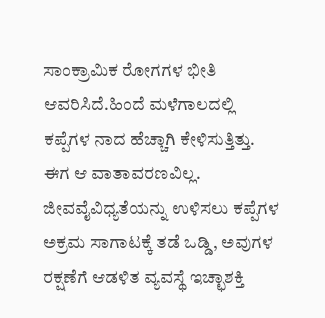ಸಾಂಕ್ರಾಮಿಕ ರೋಗಗಳ ಭೀತಿ ಆವರಿಸಿದೆ.ಹಿಂದೆ ಮಳೆಗಾಲದಲ್ಲಿ ಕಪ್ಪೆಗಳ ನಾದ ಹೆಚ್ಚಾಗಿ ಕೇಳಿಸುತ್ತಿತ್ತು. ಈಗ ಆ ವಾತಾವರಣವಿಲ್ಲ. ಜೀವವೈವಿಧ್ಯತೆಯನ್ನು ಉಳಿಸಲು ಕಪ್ಪೆಗಳ ಅಕ್ರಮ ಸಾಗಾಟಕ್ಕೆ ತಡೆ ಒಡ್ಡಿ, ಅವುಗಳ ರಕ್ಷಣೆಗೆ ಆಡಳಿತ ವ್ಯವಸ್ಥೆ ಇಚ್ಛಾಶಕ್ತಿ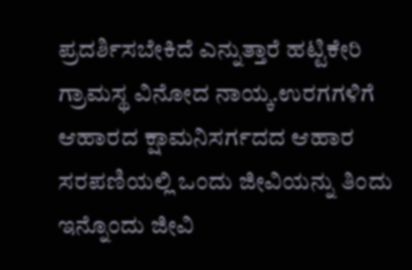ಪ್ರದರ್ಶಿಸಬೇಕಿದೆ ಎನ್ನುತ್ತಾರೆ ಹಟ್ಟಿಕೇರಿ ಗ್ರಾಮಸ್ಥ ವಿನೋದ ನಾಯ್ಕ.ಉರಗಗಳಿಗೆ ಆಹಾರದ ಕ್ಷಾಮನಿಸರ್ಗದದ ಆಹಾರ ಸರಪಣಿಯಲ್ಲಿ ಒಂದು ಜೀವಿಯನ್ನು ತಿಂದು ಇನ್ನೊಂದು ಜೀವಿ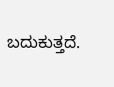ಬದುಕುತ್ತದೆ.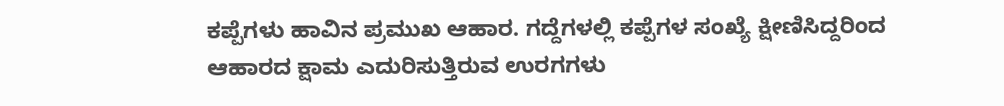ಕಪ್ಪೆಗಳು ಹಾವಿನ ಪ್ರಮುಖ ಆಹಾರ. ಗದ್ದೆಗಳಲ್ಲಿ ಕಪ್ಪೆಗಳ ಸಂಖ್ಯೆ ಕ್ಷೀಣಿಸಿದ್ದರಿಂದ ಆಹಾರದ ಕ್ಷಾಮ ಎದುರಿಸುತ್ತಿರುವ ಉರಗಗಳು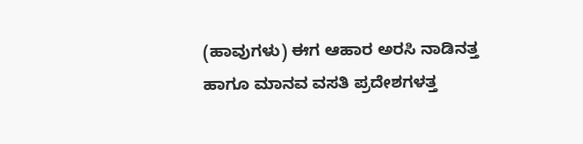(ಹಾವುಗಳು) ಈಗ ಆಹಾರ ಅರಸಿ ನಾಡಿನತ್ತ ಹಾಗೂ ಮಾನವ ವಸತಿ ಪ್ರದೇಶಗಳತ್ತ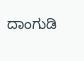ದಾಂಗುಡಿ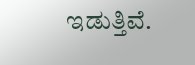ಇಡುತ್ತಿವೆ.